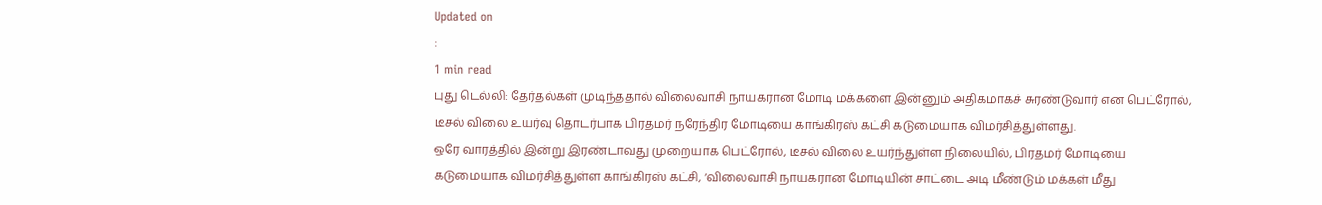Updated on
:
1 min read
புது டெல்லி: தேர்தல்கள் முடிந்ததால் விலைவாசி நாயகரான மோடி மக்களை இன்னும் அதிகமாகச் சுரண்டுவார் என பெட்ரோல், டீசல் விலை உயர்வு தொடர்பாக பிரதமர் நரேந்திர மோடியை காங்கிரஸ் கட்சி கடுமையாக விமர்சித்துள்ளது.
ஒரே வாரத்தில் இன்று இரண்டாவது முறையாக பெட்ரோல், டீசல் விலை உயர்ந்துள்ள நிலையில், பிரதமர் மோடியை கடுமையாக விமர்சித்துள்ள காங்கிரஸ் கட்சி, ‘விலைவாசி நாயகரான மோடியின் சாட்டை அடி மீண்டும் மக்கள் மீது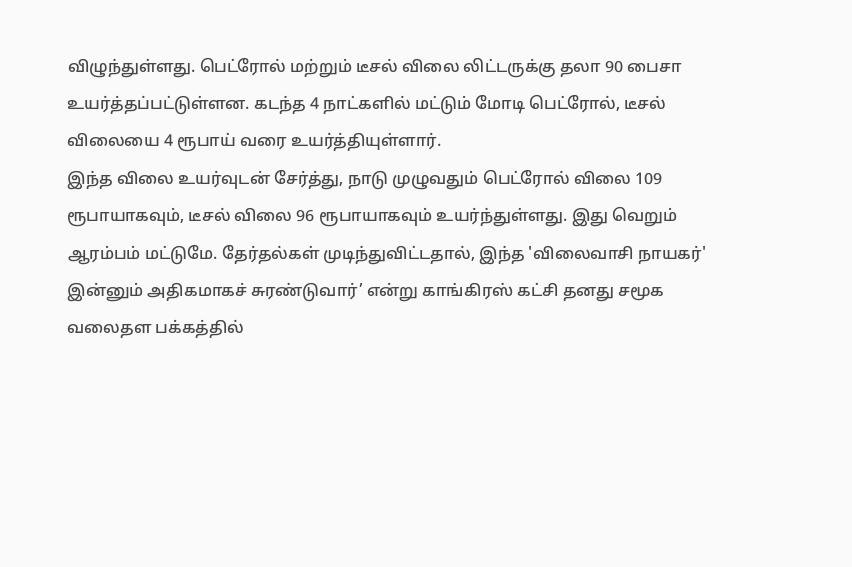விழுந்துள்ளது. பெட்ரோல் மற்றும் டீசல் விலை லிட்டருக்கு தலா 90 பைசா உயர்த்தப்பட்டுள்ளன. கடந்த 4 நாட்களில் மட்டும் மோடி பெட்ரோல், டீசல் விலையை 4 ரூபாய் வரை உயர்த்தியுள்ளார்.
இந்த விலை உயர்வுடன் சேர்த்து, நாடு முழுவதும் பெட்ரோல் விலை 109 ரூபாயாகவும், டீசல் விலை 96 ரூபாயாகவும் உயர்ந்துள்ளது. இது வெறும் ஆரம்பம் மட்டுமே. தேர்தல்கள் முடிந்துவிட்டதால், இந்த 'விலைவாசி நாயகர்' இன்னும் அதிகமாகச் சுரண்டுவார்’ என்று காங்கிரஸ் கட்சி தனது சமூக வலைதள பக்கத்தில்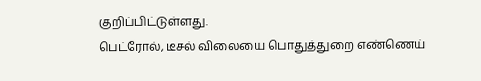குறிப்பிட்டுள்ளது.
பெட்ரோல், டீசல் விலையை பொதுத்துறை எண்ணெய்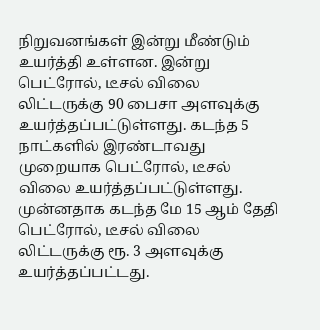நிறுவனங்கள் இன்று மீண்டும் உயர்த்தி உள்ளன. இன்று பெட்ரோல், டீசல் விலை லிட்டருக்கு 90 பைசா அளவுக்கு உயர்த்தப்பட்டுள்ளது. கடந்த 5 நாட்களில் இரண்டாவது முறையாக பெட்ரோல், டீசல் விலை உயர்த்தப்பட்டுள்ளது. முன்னதாக கடந்த மே 15 ஆம் தேதி பெட்ரோல், டீசல் விலை லிட்டருக்கு ரூ. 3 அளவுக்கு உயர்த்தப்பட்டது.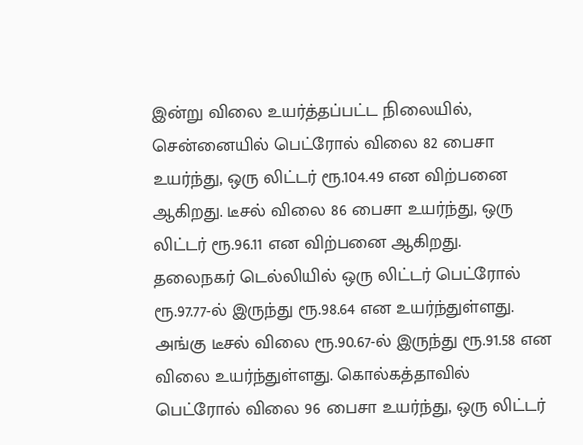இன்று விலை உயர்த்தப்பட்ட நிலையில், சென்னையில் பெட்ரோல் விலை 82 பைசா உயர்ந்து, ஒரு லிட்டர் ரூ.104.49 என விற்பனை ஆகிறது. டீசல் விலை 86 பைசா உயர்ந்து, ஒரு லிட்டர் ரூ.96.11 என விற்பனை ஆகிறது.
தலைநகர் டெல்லியில் ஒரு லிட்டர் பெட்ரோல் ரூ.97.77-ல் இருந்து ரூ.98.64 என உயர்ந்துள்ளது. அங்கு டீசல் விலை ரூ.90.67-ல் இருந்து ரூ.91.58 என விலை உயர்ந்துள்ளது. கொல்கத்தாவில் பெட்ரோல் விலை 96 பைசா உயர்ந்து, ஒரு லிட்டர்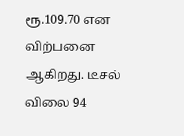ரூ.109.70 என விற்பனை ஆகிறது. டீசல் விலை 94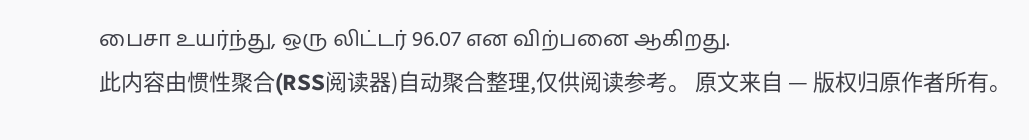பைசா உயர்ந்து, ஒரு லிட்டர் 96.07 என விற்பனை ஆகிறது.
此内容由惯性聚合(RSS阅读器)自动聚合整理,仅供阅读参考。 原文来自 — 版权归原作者所有。